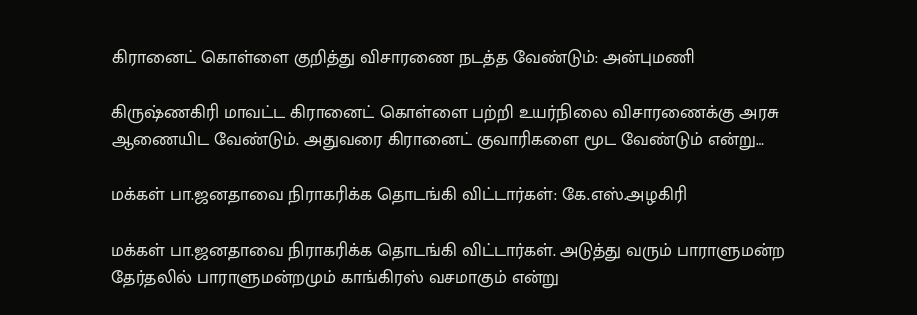கிரானைட் கொள்ளை குறித்து விசாரணை நடத்த வேண்டும்: அன்புமணி

கிருஷ்ணகிரி மாவட்ட கிரானைட் கொள்ளை பற்றி உயர்நிலை விசாரணைக்கு அரசு ஆணையிட வேண்டும். அதுவரை கிரானைட் குவாரிகளை மூட வேண்டும் என்று…

மக்கள் பா.ஜனதாவை நிராகரிக்க தொடங்கி விட்டார்கள்: கே.எஸ்.அழகிரி

மக்கள் பா.ஜனதாவை நிராகரிக்க தொடங்கி விட்டார்கள். அடுத்து வரும் பாராளுமன்ற தேர்தலில் பாராளுமன்றமும் காங்கிரஸ் வசமாகும் என்று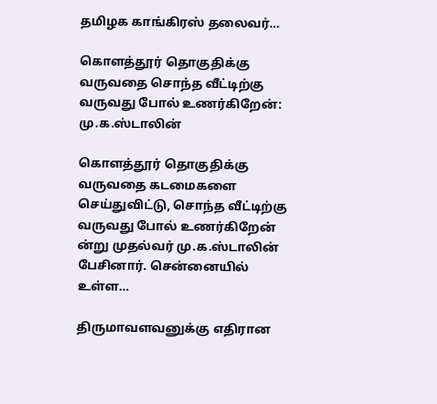தமிழக காங்கிரஸ் தலைவர்…

கொளத்தூர் தொகுதிக்கு வருவதை சொந்த வீட்டிற்கு வருவது போல் உணர்கிறேன்: மு.க.ஸ்டாலின்

கொளத்தூர் தொகுதிக்கு வருவதை கடமைகளை செய்துவிட்டு, சொந்த வீட்டிற்கு வருவது போல் உணர்கிறேன் ன்று முதல்வர் மு.க.ஸ்டாலின் பேசினார். சென்னையில் உள்ள…

திருமாவளவனுக்கு எதிரான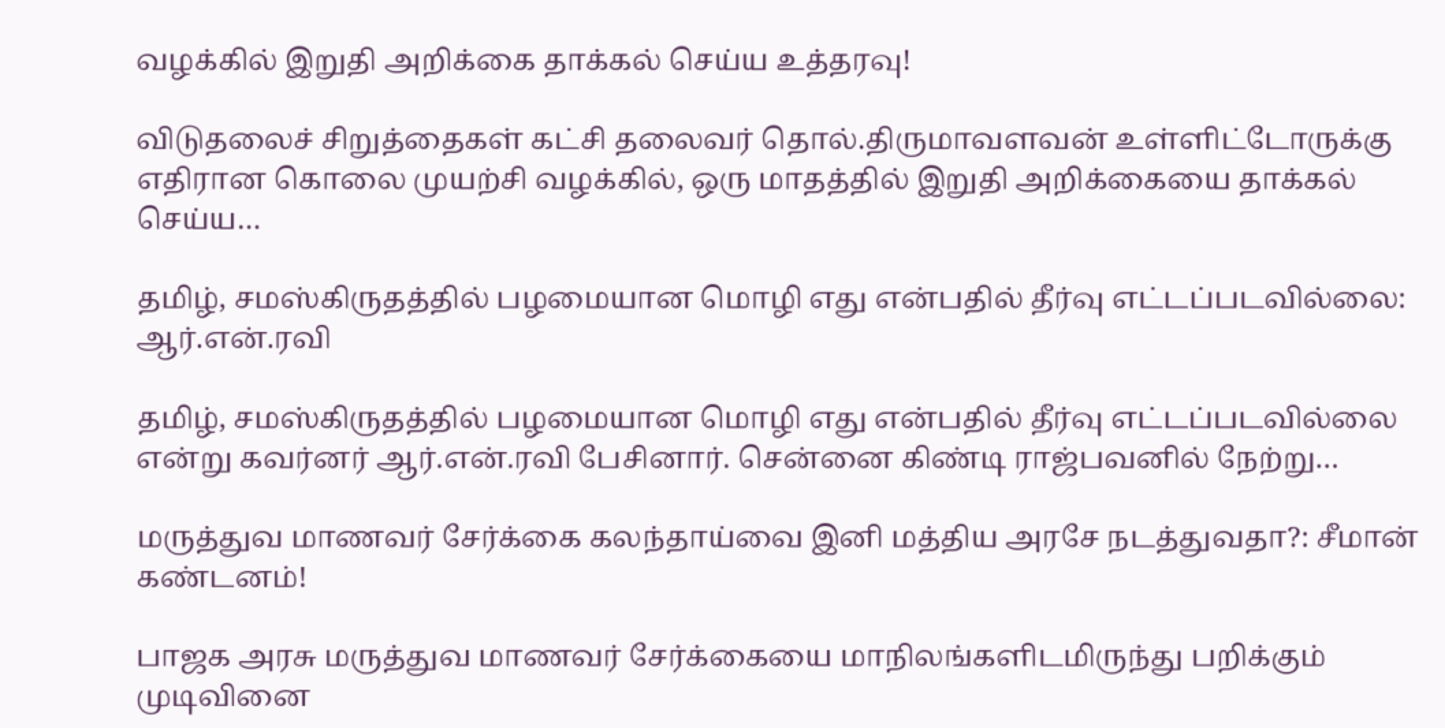வழக்கில் இறுதி அறிக்கை தாக்கல் செய்ய உத்தரவு!

விடுதலைச் சிறுத்தைகள் கட்சி தலைவர் தொல்.திருமாவளவன் உள்ளிட்டோருக்கு எதிரான கொலை முயற்சி வழக்கில், ஒரு மாதத்தில் இறுதி அறிக்கையை தாக்கல் செய்ய…

தமிழ், சமஸ்கிருதத்தில் பழமையான மொழி எது என்பதில் தீர்வு எட்டப்படவில்லை: ஆர்.என்.ரவி

தமிழ், சமஸ்கிருதத்தில் பழமையான மொழி எது என்பதில் தீர்வு எட்டப்படவில்லை என்று கவர்னர் ஆர்.என்.ரவி பேசினார். சென்னை கிண்டி ராஜ்பவனில் நேற்று…

மருத்துவ மாணவர் சேர்க்கை கலந்தாய்வை இனி மத்திய அரசே நடத்துவதா?: சீமான் கண்டனம்!

பாஜக அரசு மருத்துவ மாணவர் சேர்க்கையை மாநிலங்களிடமிருந்து பறிக்கும் முடிவினை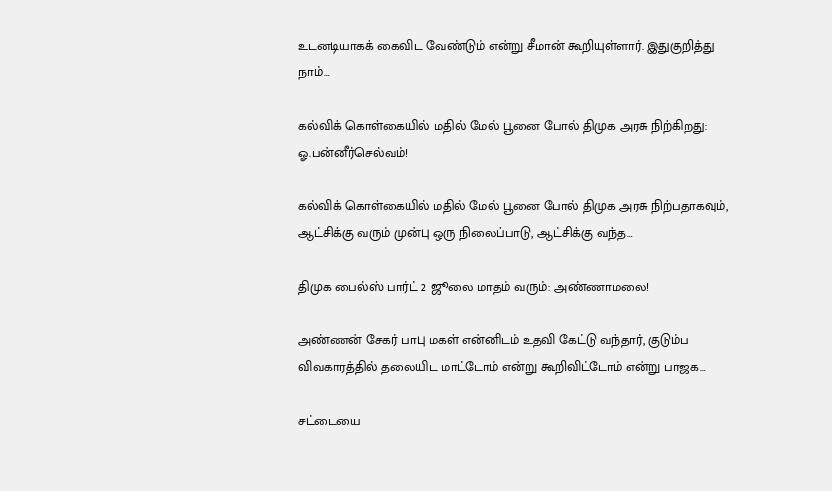உடனடியாகக் கைவிட வேண்டும் என்று சீமான் கூறியுள்ளார். இதுகுறித்து நாம்…

கல்விக் கொள்கையில் மதில் மேல் பூனை போல் திமுக அரசு நிற்கிறது: ஓ.பன்னீர்செல்வம்!

கல்விக் கொள்கையில் மதில் மேல் பூனை போல் திமுக அரசு நிற்பதாகவும், ஆட்சிக்கு வரும் முன்பு ஒரு நிலைப்பாடு, ஆட்சிக்கு வந்த…

திமுக பைல்ஸ் பார்ட் 2 ஜூலை மாதம் வரும்: அண்ணாமலை!

அண்ணன் சேகர் பாபு மகள் என்னிடம் உதவி கேட்டு வந்தார், குடும்ப விவகாரத்தில் தலையிட மாட்டோம் என்று கூறிவிட்டோம் என்று பாஜக…

சட்டையை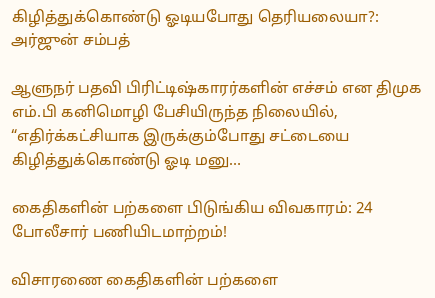கிழித்துக்கொண்டு ஓடியபோது தெரியலையா?: அர்ஜுன் சம்பத்

ஆளுநர் பதவி பிரிட்டிஷ்காரர்களின் எச்சம் என திமுக எம்.பி கனிமொழி பேசியிருந்த நிலையில், “எதிர்க்கட்சியாக இருக்கும்போது சட்டையை கிழித்துக்கொண்டு ஓடி மனு…

கைதிகளின் பற்களை பிடுங்கிய விவகாரம்: 24 போலீசார் பணியிடமாற்றம்!

விசாரணை கைதிகளின் பற்களை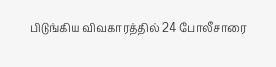பிடுங்கிய விவகாரத்தில் 24 போலீசாரை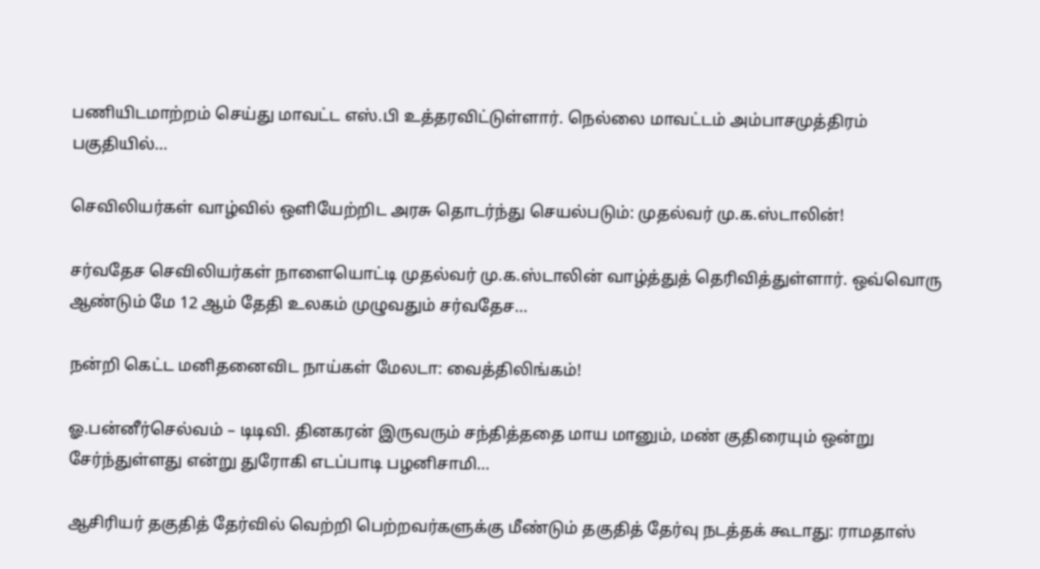பணியிடமாற்றம் செய்து மாவட்ட எஸ்.பி உத்தரவிட்டுள்ளார். நெல்லை மாவட்டம் அம்பாசமுத்திரம் பகுதியில்…

செவிலியர்கள் வாழ்வில் ஒளியேற்றிட அரசு தொடர்ந்து செயல்படும்: முதல்வர் மு.க.ஸ்டாலின்!

சர்வதேச செவிலியர்கள் நாளையொட்டி முதல்வர் மு.க.ஸ்டாலின் வாழ்த்துத் தெரிவித்துள்ளார். ஒவ்வொரு ஆண்டும் மே 12 ஆம் தேதி உலகம் முழுவதும் சர்வதேச…

நன்றி கெட்ட மனிதனைவிட நாய்கள் மேலடா: வைத்திலிங்கம்!

ஓ.பன்னீர்செல்வம் – டிடிவி. தினகரன் இருவரும் சந்தித்ததை மாய மானும், மண் குதிரையும் ஒன்று சேர்ந்துள்ளது என்று துரோகி எடப்பாடி பழனிசாமி…

ஆசிரியர் தகுதித் தேர்வில் வெற்றி பெற்றவர்களுக்கு மீண்டும் தகுதித் தேர்வு நடத்தக் கூடாது: ராமதாஸ்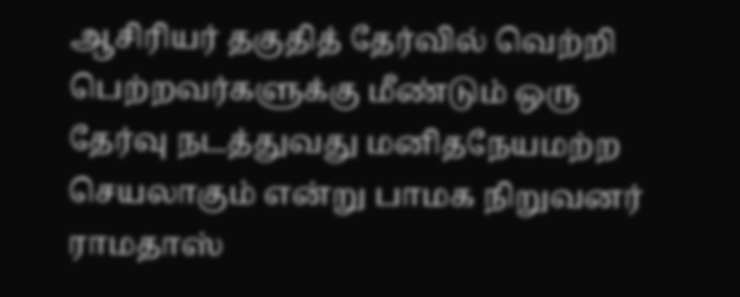ஆசிரியர் தகுதித் தேர்வில் வெற்றி பெற்றவர்களுக்கு மீண்டும் ஒரு தேர்வு நடத்துவது மனிதநேயமற்ற செயலாகும் என்று பாமக நிறுவனர் ராமதாஸ்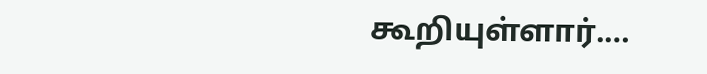கூறியுள்ளார்.…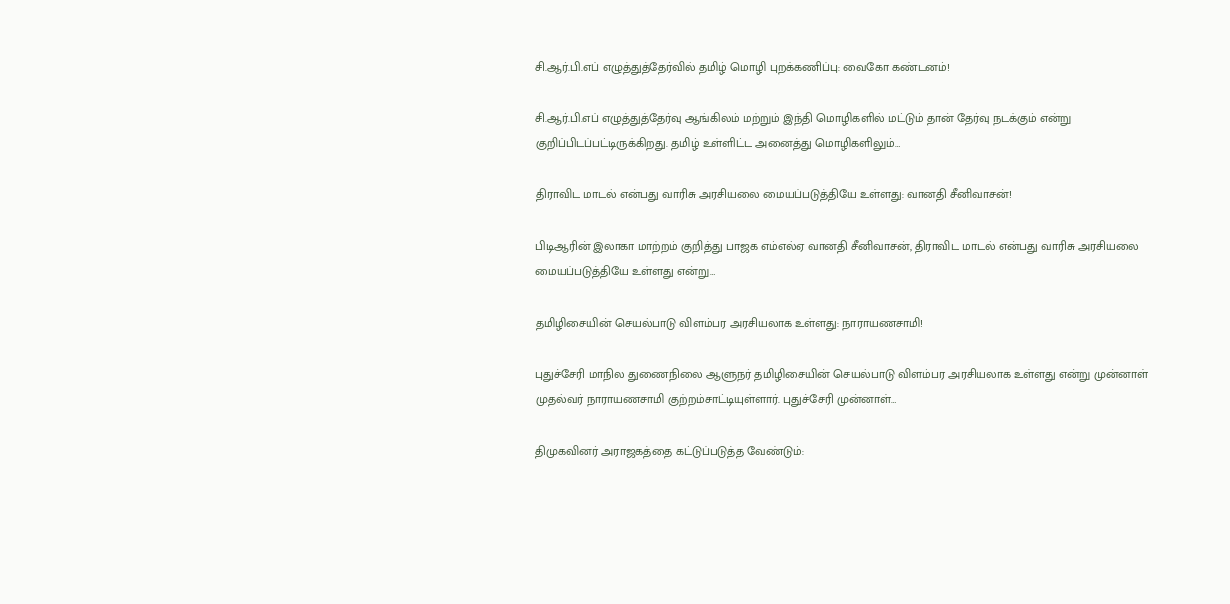சி.ஆர்.பி.எப் எழுத்துத்தேர்வில் தமிழ் மொழி புறக்கணிப்பு: வைகோ கண்டனம்!

சி.ஆர்.பி.எப் எழுத்துத்தேர்வு ஆங்கிலம் மற்றும் இந்தி மொழிகளில் மட்டும் தான் தேர்வு நடக்கும் என்று குறிப்பிடப்பட்டிருக்கிறது. தமிழ் உள்ளிட்ட அனைத்து மொழிகளிலும்…

திராவிட மாடல் என்பது வாரிசு அரசியலை மையப்படுத்தியே உள்ளது: வானதி சீனிவாசன்!

பிடிஆரின் இலாகா மாற்றம் குறித்து பாஜக எம்எல்ஏ வானதி சீனிவாசன், திராவிட மாடல் என்பது வாரிசு அரசியலை மையப்படுத்தியே உள்ளது என்று…

தமிழிசையின் செயல்பாடு விளம்பர அரசியலாக உள்ளது: நாராயணசாமி!

புதுச்சேரி மாநில துணைநிலை ஆளுநர் தமிழிசையின் செயல்பாடு விளம்பர அரசியலாக உள்ளது என்று முன்னாள் முதல்வர் நாராயணசாமி குற்றம்சாட்டியுள்ளார். புதுச்சேரி முன்னாள்…

திமுகவினர் அராஜகத்தை கட்டுப்படுத்த வேண்டும்: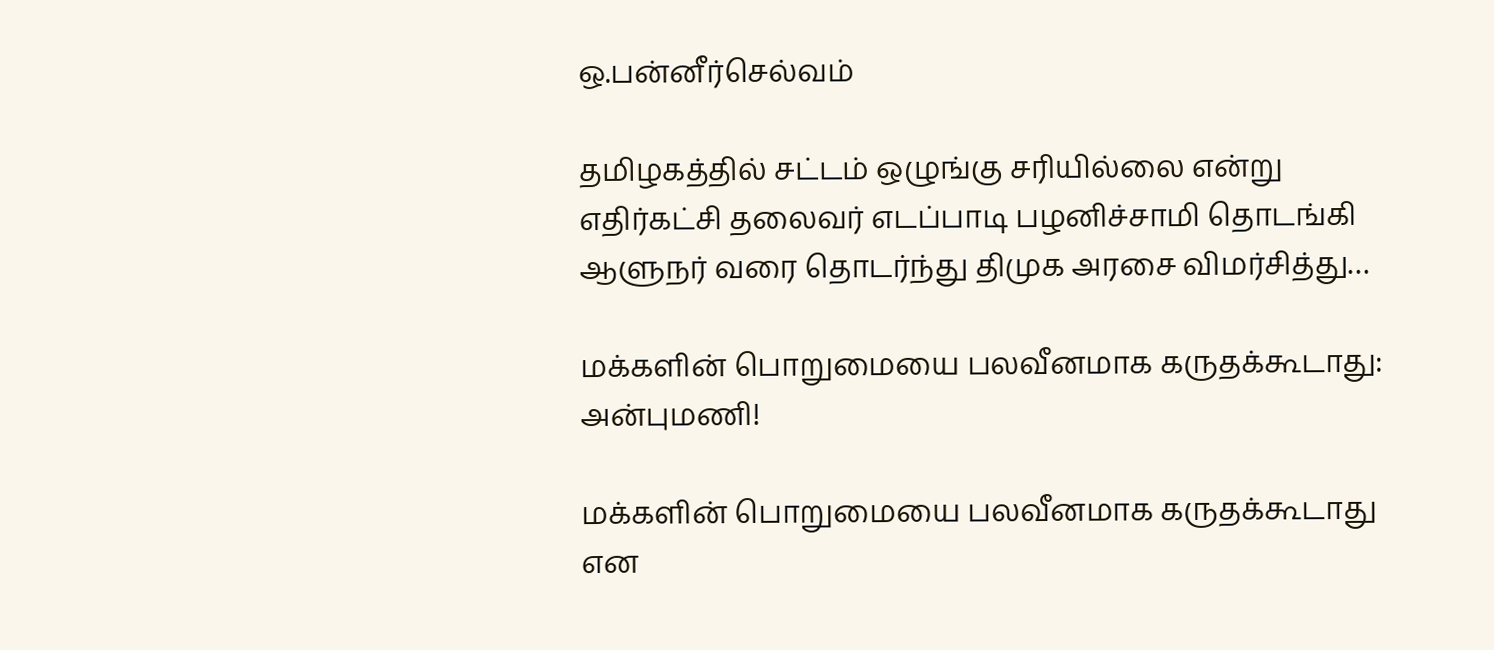ஒ.பன்னீர்செல்வம்

தமிழகத்தில் சட்டம் ஒழுங்கு சரியில்லை என்று எதிர்கட்சி தலைவர் எடப்பாடி பழனிச்சாமி தொடங்கி ஆளுநர் வரை தொடர்ந்து திமுக அரசை விமர்சித்து…

மக்களின் பொறுமையை பலவீனமாக கருதக்கூடாது: அன்புமணி!

மக்களின் பொறுமையை பலவீனமாக கருதக்கூடாது என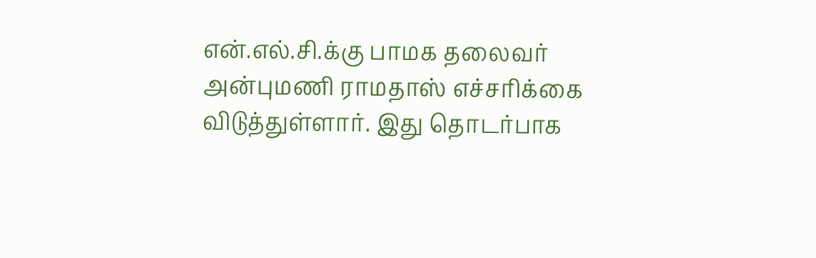என்.எல்.சி.க்கு பாமக தலைவர் அன்புமணி ராமதாஸ் எச்சரிக்கை விடுத்துள்ளார். இது தொடர்பாக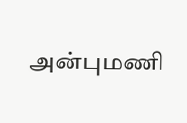அன்புமணி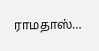ராமதாஸ்…